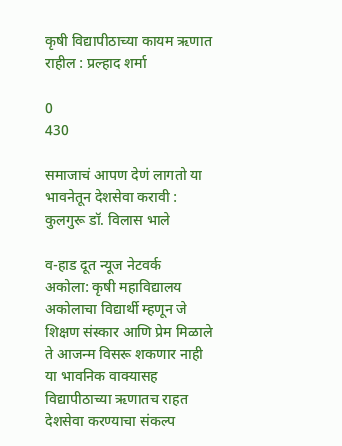कृषी विद्यापीठाच्या कायम ऋणात राहील : प्रल्हाद शर्मा

0
430

समाजाचं आपण देणं लागतो या भावनेतून देशसेवा करावी : कुलगुरू डॉ. विलास भाले

व-हाड दूत न्यूज नेटवर्क
अकोला: कृषी महाविद्यालय अकोलाचा विद्यार्थी म्हणून जे शिक्षण संस्कार आणि प्रेम मिळाले ते आजन्म विसरू शकणार नाही या भावनिक वाक्यासह विद्यापीठाच्या ऋणातच राहत देशसेवा करण्याचा संकल्प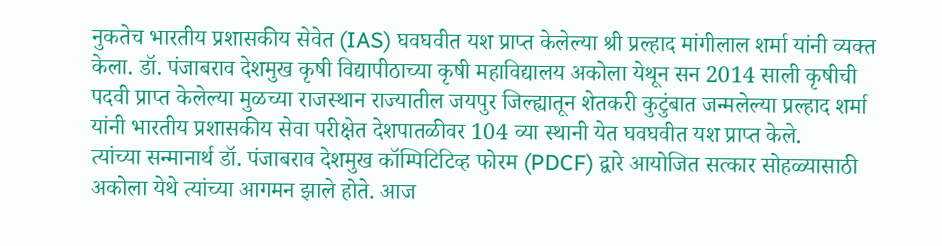नुकतेच भारतीय प्रशासकीय सेवेत (IAS) घवघवीत यश प्राप्त केलेल्या श्री प्रल्हाद मांगीलाल शर्मा यांनी व्यक्त केला. डॉ. पंजाबराव देशमुख कृषी विद्यापीठाच्या कृषी महाविद्यालय अकोला येथून सन 2014 साली कृषीची पदवी प्राप्त केलेल्या मुळच्या राजस्थान राज्यातील जयपुर जिल्ह्यातून शेतकरी कुटुंबात जन्मलेल्या प्रल्हाद शर्मा यांनी भारतीय प्रशासकीय सेवा परीक्षेत देशपातळीवर 104 व्या स्थानी येत घवघवीत यश प्राप्त केले.
त्यांच्या सन्मानार्थ डॉ. पंजाबराव देशमुख कॉम्पिटिटिव्ह फोरम (PDCF) द्वारे आयोजित सत्कार सोहळ्यासाठी अकोला येथे त्यांच्या आगमन झाले होते. आज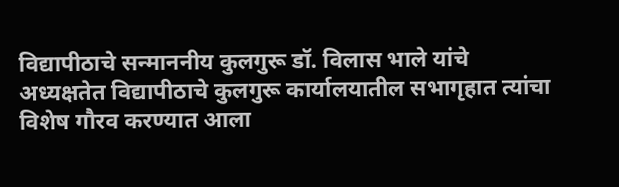विद्यापीठाचे सन्माननीय कुलगुरू डॉ. विलास भाले यांचे अध्यक्षतेत विद्यापीठाचे कुलगुरू कार्यालयातील सभागृहात त्यांचा विशेष गौरव करण्यात आला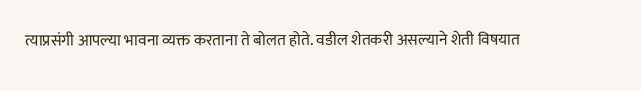त्याप्रसंगी आपल्या भावना व्यक्त करताना ते बोलत होते. वडील शेतकरी असल्याने शेती विषयात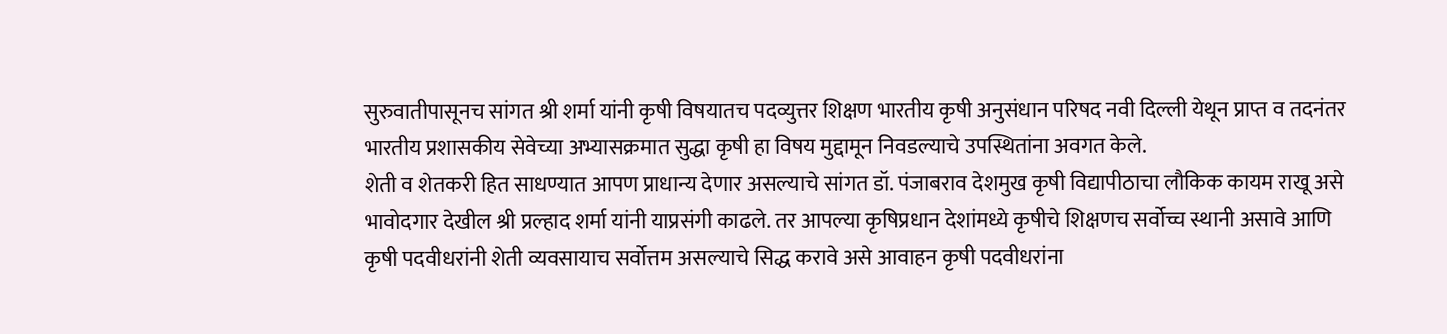सुरुवातीपासूनच सांगत श्री शर्मा यांनी कृषी विषयातच पदव्युत्तर शिक्षण भारतीय कृषी अनुसंधान परिषद नवी दिल्ली येथून प्राप्त व तदनंतर भारतीय प्रशासकीय सेवेच्या अभ्यासक्रमात सुद्धा कृषी हा विषय मुद्दामून निवडल्याचे उपस्थितांना अवगत केले.
शेती व शेतकरी हित साधण्यात आपण प्राधान्य देणार असल्याचे सांगत डॉ. पंजाबराव देशमुख कृषी विद्यापीठाचा लौकिक कायम राखू असे भावोदगार देखील श्री प्रल्हाद शर्मा यांनी याप्रसंगी काढले. तर आपल्या कृषिप्रधान देशांमध्ये कृषीचे शिक्षणच सर्वोच्च स्थानी असावे आणि कृषी पदवीधरांनी शेती व्यवसायाच सर्वोत्तम असल्याचे सिद्ध करावे असे आवाहन कृषी पदवीधरांना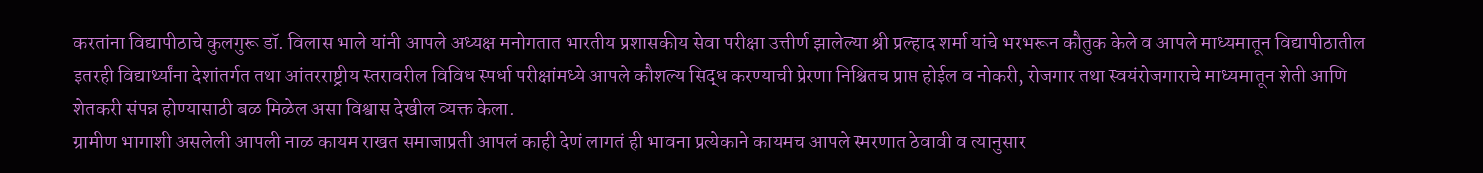करतांना विद्यापीठाचे कुलगुरू डॉ. विलास भाले यांनी आपले अध्यक्ष मनोगतात भारतीय प्रशासकीय सेवा परीक्षा उत्तीर्ण झालेल्या श्री प्रल्हाद शर्मा यांचे भरभरून कौतुक केले व आपले माध्यमातून विद्यापीठातील इतरही विद्यार्थ्यांना देशांतर्गत तथा आंतरराष्ट्रीय स्तरावरील विविध स्पर्धा परीक्षांमध्ये आपले कौशल्य सिद्ध करण्याची प्रेरणा निश्चितच प्राप्त होईल व नोकरी, रोजगार तथा स्वयंरोजगाराचे माध्यमातून शेती आणि शेतकरी संपन्न होण्यासाठी बळ मिळेल असा विश्वास देखील व्यक्त केला.
ग्रामीण भागाशी असलेली आपली नाळ कायम राखत समाजाप्रती आपलं काही देणं लागतं ही भावना प्रत्येकाने कायमच आपले स्मरणात ठेवावी व त्यानुसार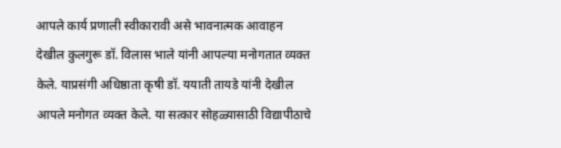आपले कार्य प्रणाली स्वीकारावी असे भावनात्मक आवाहन देखील कुलगुरू डॉ. विलास भाले यांनी आपल्या मनोगतात व्यक्त केले. याप्रसंगी अधिष्ठाता कृषी डॉ. ययाती तायडे यांनी देखील आपले मनोगत व्यक्त केले. या सत्कार सोहळ्यासाठी विद्यापीठाचे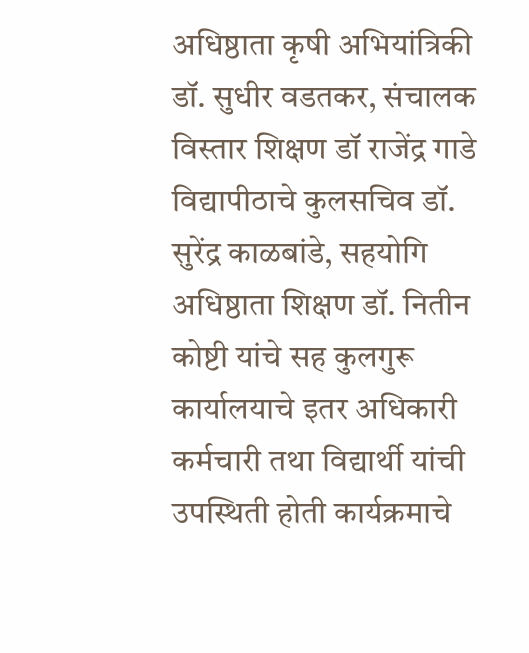अधिष्ठाता कृषी अभियांत्रिकी डॉ. सुधीर वडतकर, संचालक विस्तार शिक्षण डॉ राजेंद्र गाडे विद्यापीठाचे कुलसचिव डॉ. सुरेंद्र काळबांडे, सहयोगि अधिष्ठाता शिक्षण डॉ. नितीन कोष्टी यांचे सह कुलगुरू कार्यालयाचे इतर अधिकारी कर्मचारी तथा विद्यार्थी यांची उपस्थिती होती कार्यक्रमाचे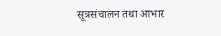सूत्रसंचालन तथा आभार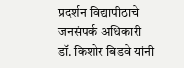प्रदर्शन विद्यापीठाचे जनसंपर्क अधिकारी डॉ. किशोर बिडवे यांनी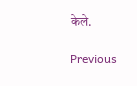केले.

Previous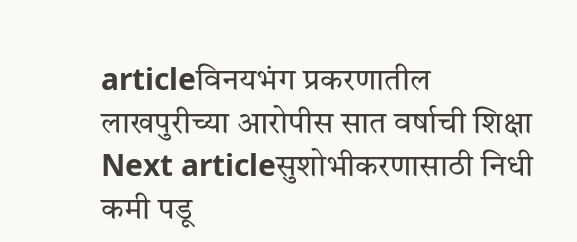articleविनयभंग प्रकरणातील लाखपुरीच्या आरोपीस सात वर्षाची शिक्षा
Next articleसुशोभीकरणासाठी निधी कमी पडू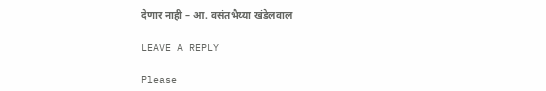देणार नाही – आ. वसंतभैय्या खंडेलवाल

LEAVE A REPLY

Please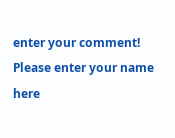enter your comment!
Please enter your name here